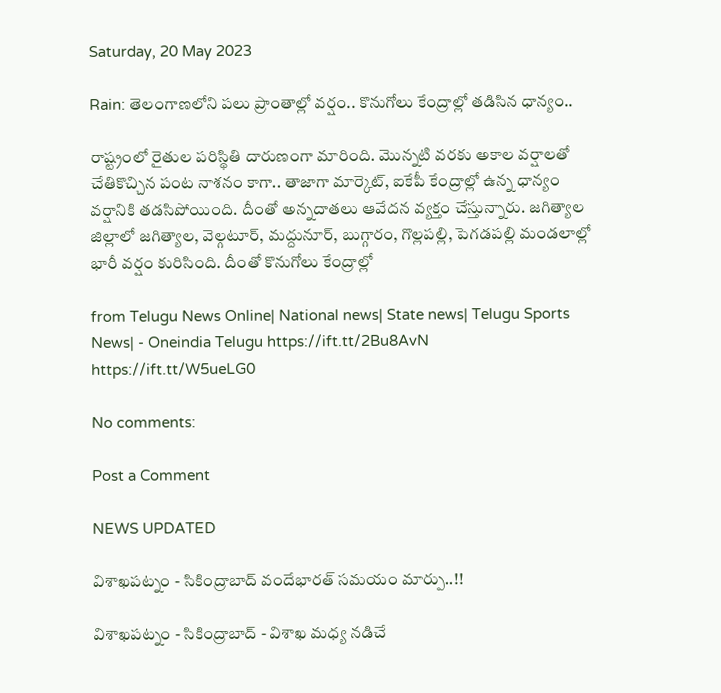Saturday, 20 May 2023

Rain: తెలంగాణలోని పలు ప్రాంతాల్లో వర్షం.. కొనుగోలు కేంద్రాల్లో తడిసిన ధాన్యం..

రాష్ట్రంలో రైతుల పరిస్థితి దారుణంగా మారింది. మొన్నటి వరకు అకాల వర్షాలతో చేతికొచ్చిన పంట నాశనం కాగా.. తాజాగా మార్కెట్, ఐకేపీ కేంద్రాల్లో ఉన్న ధాన్యం వర్షానికి తడసిపోయింది. దీంతో అన్నదాతలు ఆవేదన వ్యక్తం చేస్తున్నారు. జగిత్యాల జిల్లాలో జగిత్యాల, వెల్గటూర్, మద్దునూర్, బుగ్గారం, గొల్లపల్లి, పెగడపల్లి మండలాల్లో భారీ వర్షం కురిసింది. దీంతో కొనుగోలు కేంద్రాల్లో

from Telugu News Online| National news| State news| Telugu Sports News| - Oneindia Telugu https://ift.tt/2Bu8AvN
https://ift.tt/W5ueLG0

No comments:

Post a Comment

NEWS UPDATED

విశాఖపట్నం - సికింద్రాబాద్ వందేభారత్ సమయం మార్పు..!!

విశాఖపట్నం - సికింద్రాబాద్ - విశాఖ మధ్య నడిచే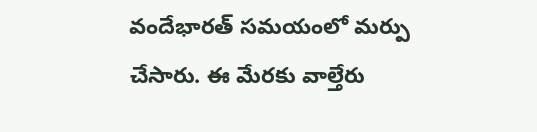వందేభారత్ సమయంలో మర్పు చేసారు. ఈ మేరకు వాల్తేరు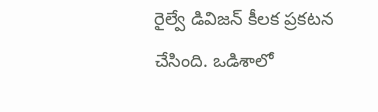రైల్వే డివిజన్ కీలక ప్రకటన చేసింది. ఒడిశాలో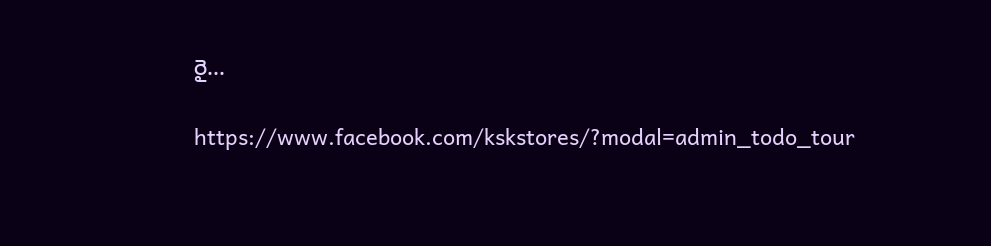రై...

https://www.facebook.com/kskstores/?modal=admin_todo_tour